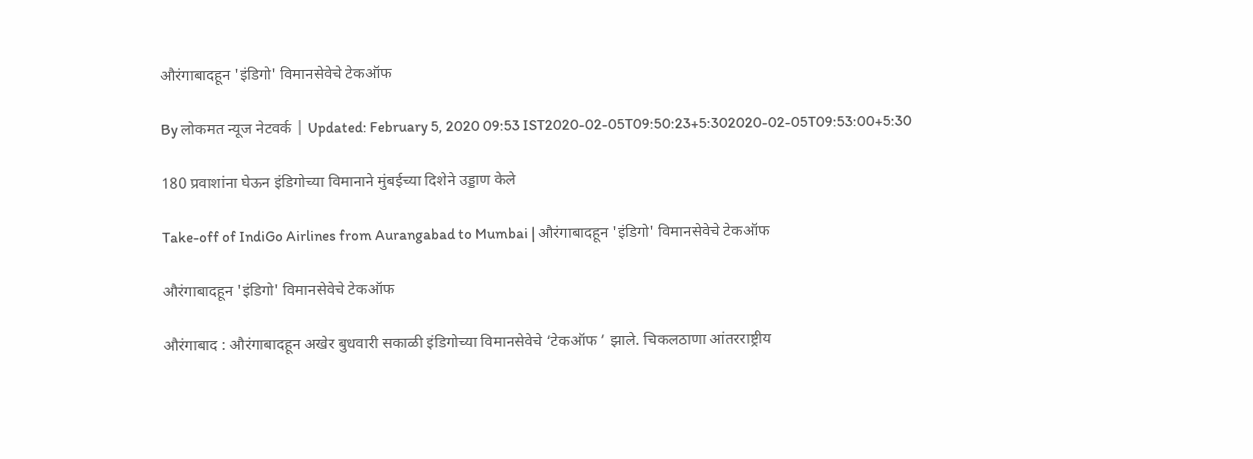औरंगाबादहून 'इंडिगो' विमानसेवेचे टेकऑफ

By लोकमत न्यूज नेटवर्क | Updated: February 5, 2020 09:53 IST2020-02-05T09:50:23+5:302020-02-05T09:53:00+5:30

180 प्रवाशांना घेऊन इंडिगोच्या विमानाने मुंबईच्या दिशेने उड्डाण केले

Take-off of IndiGo Airlines from Aurangabad to Mumbai | औरंगाबादहून 'इंडिगो' विमानसेवेचे टेकऑफ

औरंगाबादहून 'इंडिगो' विमानसेवेचे टेकऑफ

औरंगाबाद : औरंगाबादहून अखेर बुधवारी सकाळी इंडिगोच्या विमानसेवेचे ‘टेकऑफ ’ झाले. चिकलठाणा आंतरराष्ट्रीय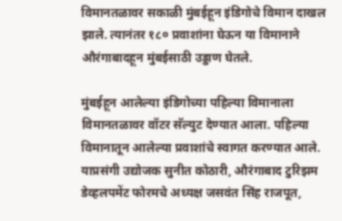विमानतळावर सकाळी मुंबईहून इंडिगोचे विमान दाखल झाले. त्यानंतर १८० प्रवाशांना घेऊन या विमानाने औरंगाबादहून मुंबईसाठी उड्डाण घेतले.

मुंबईहून आलेल्या इंडिगोच्या पहिल्या विमानाला विमानतळावर वॉटर सॅल्युट देण्यात आला. पहिल्या विमानातून आलेल्या प्रवाशांचे स्वागत करण्यात आले. याप्रसंगी उद्योजक सुनीत कोठारी, औरंगाबाद टुरिझम डेव्हलपमेंट फोरमचे अध्यक्ष जसवंत सिंह राजपूत,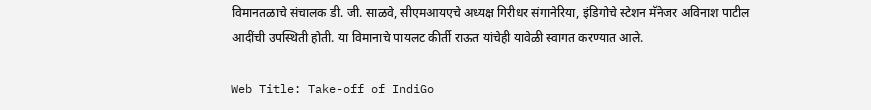विमानतळाचे संचालक डी. जी. साळवे, सीएमआयएचे अध्यक्ष गिरीधर संगानेरिया, इंडिगोचे स्टेशन मॅनेजर अविनाश पाटील आदींची उपस्थिती होती. या विमानाचे पायलट कीर्ती राऊत यांचेही यावेळी स्वागत करण्यात आले.

Web Title: Take-off of IndiGo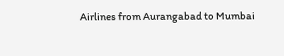Airlines from Aurangabad to Mumbai